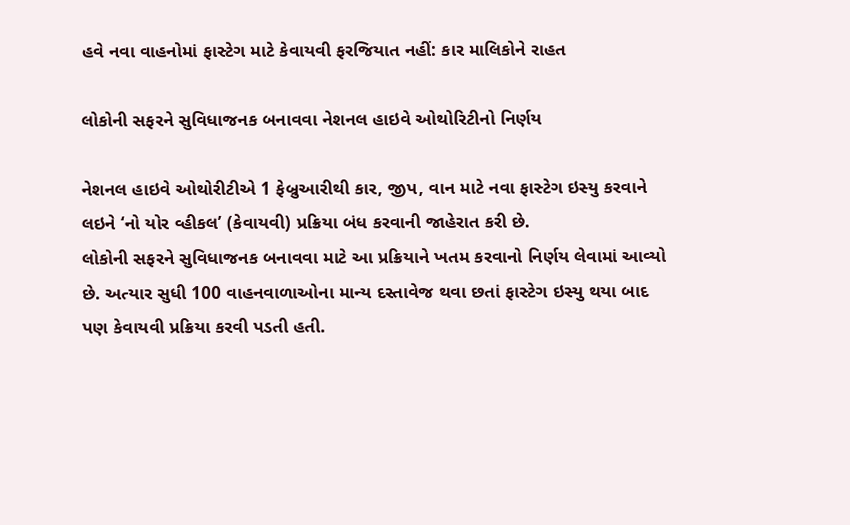હવે નવા વાહનોમાં ફાસ્ટેગ માટે કેવાયવી ફરજિયાત નહીં: કાર માલિકોને રાહત

લોકોની સફરને સુવિધાજનક બનાવવા નેશનલ હાઇવે ઓથોરિટીનો નિર્ણય

નેશનલ હાઇવે ઓથોરીટીએ 1 ફેબ્રુઆરીથી કાર, જીપ, વાન માટે નવા ફાસ્ટેગ ઇસ્યુ કરવાને લઇને ‘નો યોર વ્હીકલ’ (કેવાયવી) પ્રક્રિયા બંધ કરવાની જાહેરાત કરી છે.
લોકોની સફરને સુવિધાજનક બનાવવા માટે આ પ્રક્રિયાને ખતમ કરવાનો નિર્ણય લેવામાં આવ્યો છે. અત્યાર સુધી 100 વાહનવાળાઓના માન્ય દસ્તાવેજ થવા છતાં ફાસ્ટેગ ઇસ્યુ થયા બાદ પણ કેવાયવી પ્રક્રિયા કરવી પડતી હતી.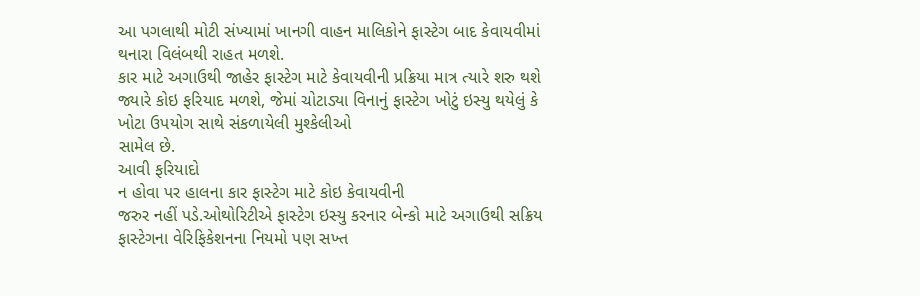આ પગલાથી મોટી સંખ્યામાં ખાનગી વાહન માલિકોને ફાસ્ટેગ બાદ કેવાયવીમાં થનારા વિલંબથી રાહત મળશે.
કાર માટે અગાઉથી જાહેર ફાસ્ટેગ માટે કેવાયવીની પ્રક્રિયા માત્ર ત્યારે શરુ થશે જ્યારે કોઇ ફરિયાદ મળશે, જેમાં ચોટાડ્યા વિનાનું ફાસ્ટેગ ખોટું ઇસ્યુ થયેલું કે ખોટા ઉપયોગ સાથે સંકળાયેલી મુશ્કેલીઓ
સામેલ છે.
આવી ફરિયાદો
ન હોવા પર હાલના કાર ફાસ્ટેગ માટે કોઇ કેવાયવીની
જરુર નહીં પડે.ઓથોરિટીએ ફાસ્ટેગ ઇસ્યુ કરનાર બેન્કો માટે અગાઉથી સક્રિય ફાસ્ટેગના વેરિફિકેશનના નિયમો પણ સખ્ત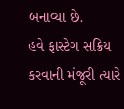બનાવ્યા છે.
હવે ફાસ્ટેગ સક્રિય કરવાની મંજૂરી ત્યારે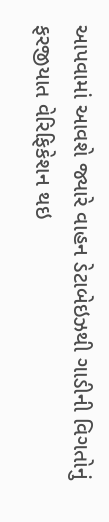આપવામાં આવશે જ્યારે વાહન ડેટાબેઇઝથી ગાડીની વિગતોનું ફરજીયાત વેરિફિકેશન થઇ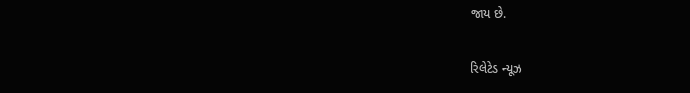જાય છે.

રિલેટેડ ન્યૂઝ